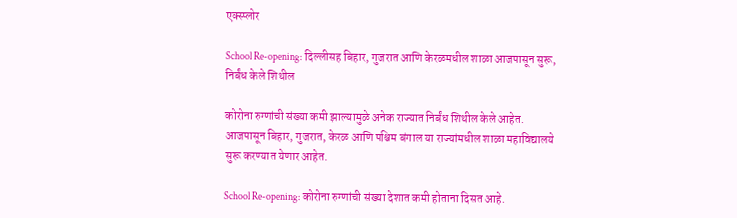एक्स्प्लोर

School Re-opening: दिल्लीसह बिहार, गुजरात आणि केरळमधील शाळा आजपासून सुरू, निर्बंध केले शिथील

कोरोना रुग्णांची संख्या कमी झाल्यामुळे अनेक राज्यात निर्बंध शिथील केले आहेत. आजपासून बिहार, गुजरात, केरळ आणि पश्चिम बंगाल या राज्यांमधील शाळा महाविद्यालये सुरू करण्यात येणार आहेत.

School Re-opening: कोरोना रुग्णांची संख्या देशात कमी होताना दिसत आहे.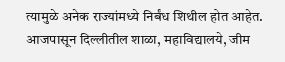त्यामुळे अनेक राज्यांमध्ये निर्बंध शिथील होत आहेत. आजपासून दिल्लीतील शाळा, महाविद्यालये, जीम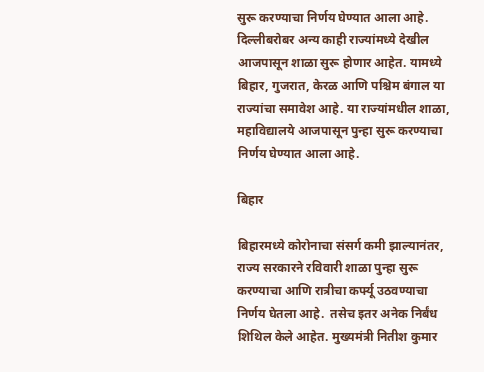सुरू करण्याचा निर्णय घेण्यात आला आहे. दिल्लीबरोबर अन्य काही राज्यांमध्ये देखील आजपासून शाळा सुरू होणार आहेत. यामध्ये बिहार, गुजरात, केरळ आणि पश्चिम बंगाल या राज्यांचा समावेश आहे. या राज्यांमधील शाळा, महाविद्यालये आजपासून पुन्हा सुरू करण्याचा निर्णय घेण्यात आला आहे.

बिहार

बिहारमध्ये कोरोनाचा संसर्ग कमी झाल्यानंतर, राज्य सरकारने रविवारी शाळा पुन्हा सुरू करण्याचा आणि रात्रीचा कर्फ्यू उठवण्याचा निर्णय घेतला आहे.  तसेच इतर अनेक निर्बंध शिथिल केले आहेत. मुख्यमंत्री नितीश कुमार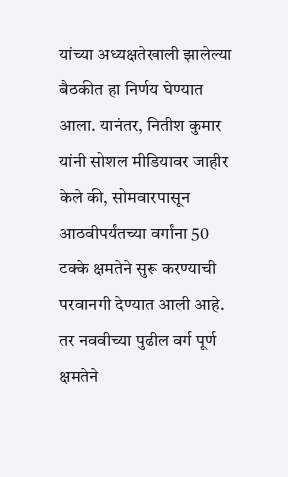यांच्या अध्यक्षतेखाली झालेल्या बैठकीत हा निर्णय घेण्यात आला. यानंतर, नितीश कुमार यांनी सोशल मीडियावर जाहीर केले की, सोमवारपासून आठवीपर्यंतच्या वर्गांना 50 टक्के क्षमतेने सुरू करण्याची परवानगी देण्यात आली आहे. तर नववीच्या पुढील वर्ग पूर्ण क्षमतेने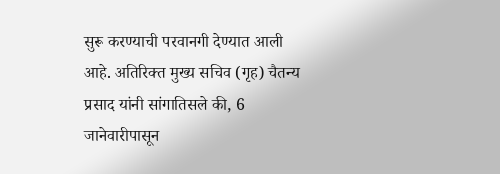सुरू करण्याची परवानगी देण्यात आली आहे. अतिरिक्त मुख्य सचिव (गृह) चैतन्य प्रसाद यांनी सांगातिसले की, 6 जानेवारीपासून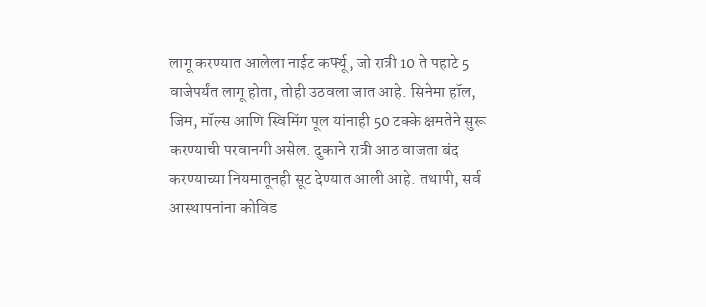लागू करण्यात आलेला नाईट कर्फ्यू, जो रात्री 10 ते पहाटे 5 वाजेपर्यंत लागू होता, तोही उठवला जात आहे. सिनेमा हॉल, जिम, मॉल्स आणि स्विमिंग पूल यांनाही 50 टक्के क्षमतेने सुरू करण्याची परवानगी असेल. दुकाने रात्री आठ वाजता बंद करण्याच्या नियमातूनही सूट देण्यात आली आहे. तथापी, सर्व आस्थापनांना कोविड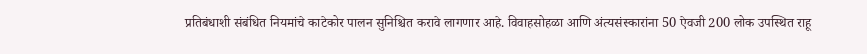प्रतिबंधाशी संबंधित नियमांचे काटेकोर पालन सुनिश्चित करावे लागणार आहे. विवाहसोहळा आणि अंत्यसंस्कारांना 50 ऐवजी 200 लोक उपस्थित राहू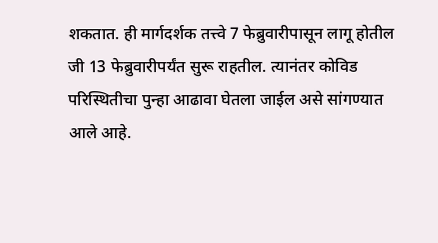शकतात. ही मार्गदर्शक तत्त्वे 7 फेब्रुवारीपासून लागू होतील जी 13 फेब्रुवारीपर्यंत सुरू राहतील. त्यानंतर कोविड परिस्थितीचा पुन्हा आढावा घेतला जाईल असे सांगण्यात आले आहे.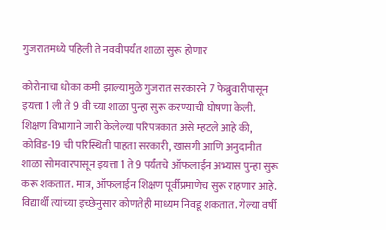गुजरातमध्ये पहिली ते नववीपर्यंत शाळा सुरू होणार

कोरोनाचा धोका कमी झाल्यामुळे गुजरात सरकारने 7 फेब्रुवारीपासून इयत्ता 1 ली ते 9 वी च्या शाळा पुन्हा सुरू करण्याची घोषणा केली. शिक्षण विभागाने जारी केलेल्या परिपत्रकात असे म्हटले आहे की, कोविड-19 ची परिस्थिती पाहता सरकारी, खासगी आणि अनुदानीत शाळा सोमवारपासून इयत्ता 1 ते 9 पर्यंतचे ऑफलाईन अभ्यास पुन्हा सुरू करू शकतात. मात्र, ऑफलाईन शिक्षण पूर्वीप्रमाणेच सुरू राहणार आहे. विद्यार्थी त्यांच्या इच्छेनुसार कोणतेही माध्यम निवडू शकतात. गेल्या वर्षी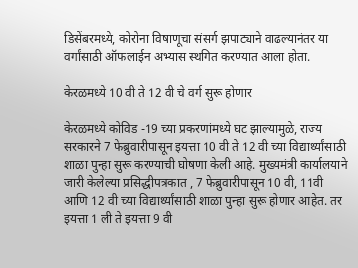डिसेंबरमध्ये, कोरोना विषाणूचा संसर्ग झपाट्याने वाढल्यानंतर या वर्गांसाठी ऑफलाईन अभ्यास स्थगित करण्यात आला होता.

केरळमध्ये 10 वी ते 12 वी चे वर्ग सुरू होणार

केरळमध्ये कोविड -19 च्या प्रकरणांमध्ये घट झाल्यामुळे, राज्य सरकारने 7 फेब्रुवारीपासून इयत्ता 10 वी ते 12 वी च्या विद्यार्थ्यांसाठी शाळा पुन्हा सुरू करण्याची घोषणा केली आहे. मुख्यमंत्री कार्यालयाने जारी केलेल्या प्रसिद्धीपत्रकात , 7 फेब्रुवारीपासून 10 वी, 11वी आणि 12 वी च्या विद्यार्थ्यांसाठी शाळा पुन्हा सुरू होणार आहेत. तर इयत्ता 1 ली ते इयत्ता 9 वी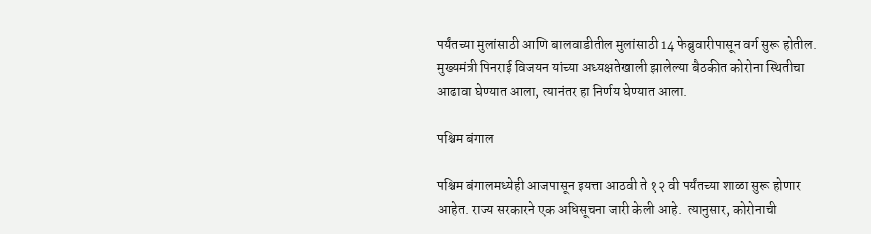पर्यंतच्या मुलांसाठी आणि बालवाडीतील मुलांसाठी 14 फेब्रुवारीपासून वर्ग सुरू होतील. मुख्यमंत्री पिनराई विजयन यांच्या अध्यक्षतेखाली झालेल्या बैठकीत कोरोना स्थितीचा आढावा घेण्यात आला, त्यानंतर हा निर्णय घेण्यात आला.

पश्चिम बंगाल

पश्चिम बंगालमध्येही आजपासून इयत्ता आठवी ते १२ वी पर्यंतच्या शाळा सुरू होणार आहेत. राज्य सरकारने एक अधिसूचना जारी केली आहे.  त्यानुसार, कोरोनाची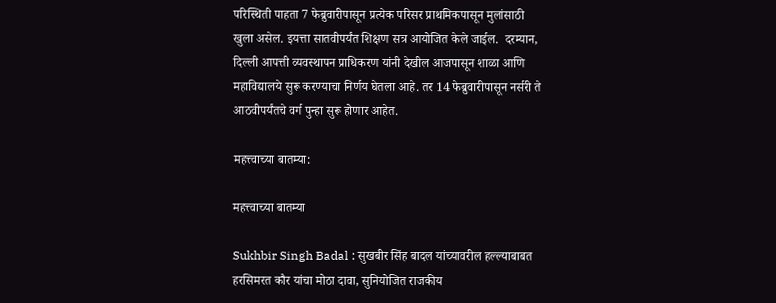परिस्थिती पाहता 7 फेब्रुवारीपासून प्रत्येक परिसर प्राथमिकपासून मुलांसाठी खुला असेल. इयत्ता सातवीपर्यंत शिक्षण सत्र आयोजित केले जाईल.  दरम्यान, दिल्ली आपत्ती व्यवस्थापन प्राधिकरण यांनी देखील आजपासून शाळा आणि महाविद्यालये सुरू करण्याचा निर्णय घेतला आहे. तर 14 फेब्रुवारीपासून नर्सरी ते आठवीपर्यंतचे वर्ग पुन्हा सुरू होणार आहेत.

महत्त्वाच्या बातम्या:

महत्त्वाच्या बातम्या

Sukhbir Singh Badal : सुखबीर सिंह बादल यांच्यावरील हल्ल्याबाबत हरसिमरत कौर यांचा मोठा दावा, सुनियोजित राजकीय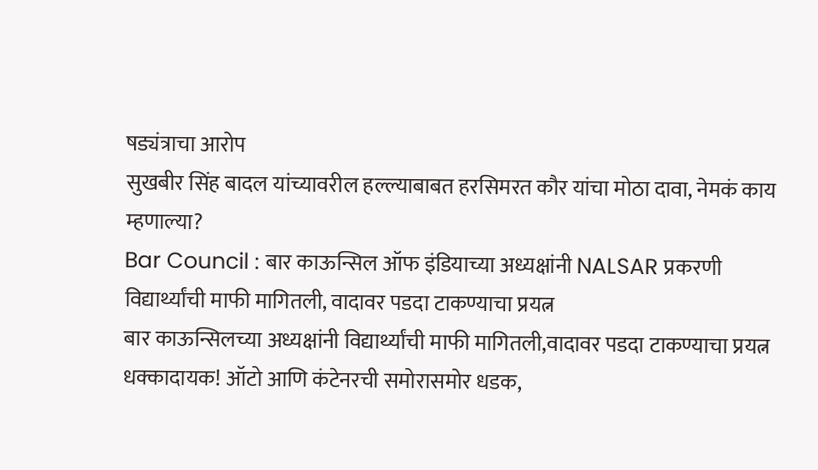षड्यंत्राचा आरोप
सुखबीर सिंह बादल यांच्यावरील हल्ल्याबाबत हरसिमरत कौर यांचा मोठा दावा, नेमकं काय म्हणाल्या?
Bar Council : बार काऊन्सिल ऑफ इंडियाच्या अध्यक्षांनी NALSAR प्रकरणी विद्यार्थ्यांची माफी मागितली, वादावर पडदा टाकण्याचा प्रयत्न
बार काऊन्सिलच्या अध्यक्षांनी विद्यार्थ्यांची माफी मागितली,वादावर पडदा टाकण्याचा प्रयत्न
धक्कादायक! ऑटो आणि कंटेनरची समोरासमोर धडक,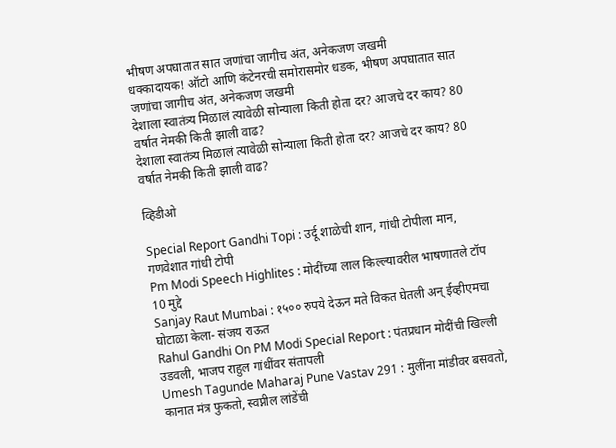भीषण अपघातात सात जणांचा जागीच अंत, अनेकजण जखमी
धक्कादायक! ऑटो आणि कंटेनरची समोरासमोर धडक, भीषण अपघातात सात जणांचा जागीच अंत, अनेकजण जखमी
देशाला स्वातंत्र्य मिळालं त्यावेळी सोन्याला किती होता दर? आजचे दर काय? 80 वर्षात नेमकी किती झाली वाढ?
देशाला स्वातंत्र्य मिळालं त्यावेळी सोन्याला किती होता दर? आजचे दर काय? 80 वर्षात नेमकी किती झाली वाढ?

व्हिडीओ

Special Report Gandhi Topi : उर्दू शाळेची शान, गांधी टोपीला मान, गणवेशात गांधी टोपी
Pm Modi Speech Highlites : मोदींच्या लाल किल्ल्यावरील भाषणातले टॉप 10 मुद्दे
Sanjay Raut Mumbai : १५०० रुपये देऊन मते विकत घेतली अन् ईव्हीएमचा घोटाळा केला- संजय राऊत
Rahul Gandhi On PM Modi Special Report : पंतप्रधान मोदींची खिल्ली उडवली, भाजप राहुल गांधींवर संतापली
Umesh Tagunde Maharaj Pune Vastav 291 : मुलींना मांडीवर बसवतो, कानात मंत्र फुकतो, स्वप्नील लांडेंची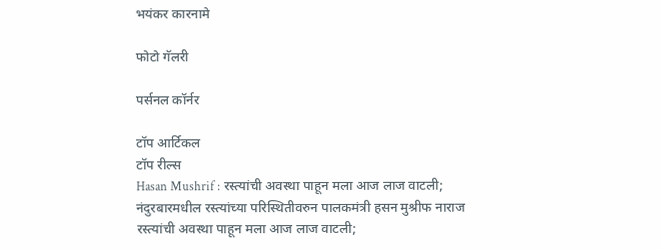भयंकर कारनामे

फोटो गॅलरी

पर्सनल कॉर्नर

टॉप आर्टिकल
टॉप रील्स
Hasan Mushrif : रस्त्यांची अवस्था पाहून मला आज लाज वाटली; नंदुरबारमधील रस्त्यांच्या परिस्थितीवरुन पालकमंत्री हसन मुश्रीफ नाराज
रस्त्यांची अवस्था पाहून मला आज लाज वाटली;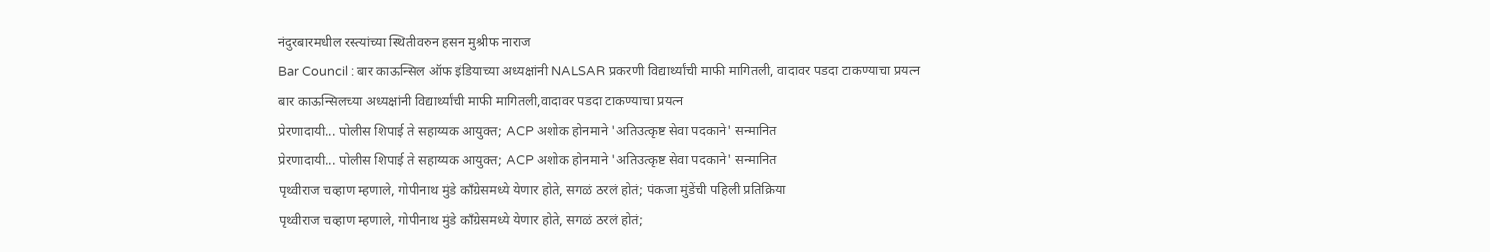नंदुरबारमधील रस्त्यांच्या स्थितीवरुन हसन मुश्रीफ नाराज
Bar Council : बार काऊन्सिल ऑफ इंडियाच्या अध्यक्षांनी NALSAR प्रकरणी विद्यार्थ्यांची माफी मागितली, वादावर पडदा टाकण्याचा प्रयत्न
बार काऊन्सिलच्या अध्यक्षांनी विद्यार्थ्यांची माफी मागितली,वादावर पडदा टाकण्याचा प्रयत्न
प्रेरणादायी... पोलीस शिपाई ते सहाय्यक आयुक्त; ACP अशोक होनमाने 'अतिउत्कृष्ट सेवा पदकाने' सन्मानित
प्रेरणादायी... पोलीस शिपाई ते सहाय्यक आयुक्त; ACP अशोक होनमाने 'अतिउत्कृष्ट सेवा पदकाने' सन्मानित
पृथ्वीराज चव्हाण म्हणाले, गोपीनाथ मुंडे काँग्रेसमध्ये येणार होते, सगळं ठरलं होतं; पंकजा मुंडेंची पहिली प्रतिक्रिया
पृथ्वीराज चव्हाण म्हणाले, गोपीनाथ मुंडे काँग्रेसमध्ये येणार होते, सगळं ठरलं होतं;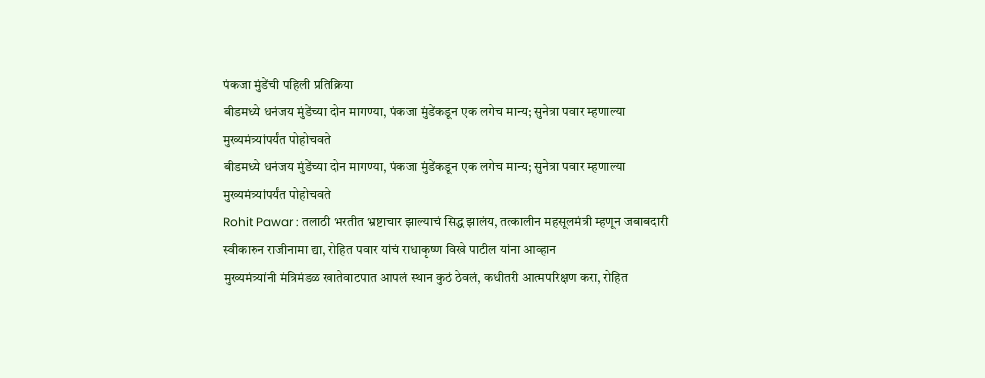पंकजा मुंडेंची पहिली प्रतिक्रिया
बीडमध्ये धनंजय मुंडेंच्या दोन मागण्या, पंकजा मुंडेंकडून एक लगेच मान्य; सुनेत्रा पवार म्हणाल्या मुख्यमंत्र्यांपर्यंत पोहोचवते
बीडमध्ये धनंजय मुंडेंच्या दोन मागण्या, पंकजा मुंडेंकडून एक लगेच मान्य; सुनेत्रा पवार म्हणाल्या मुख्यमंत्र्यांपर्यंत पोहोचवते
Rohit Pawar : तलाठी भरतीत भ्रष्टाचार झाल्याचं सिद्ध झालंय, तत्कालीन महसूलमंत्री म्हणून जबाबदारी स्वीकारुन राजीनामा द्या, रोहित पवार यांचं राधाकृष्ण विखे पाटील यांना आव्हान
मुख्यमंत्र्यांनी मंत्रिमंडळ खातेवाटपात आपलं स्थान कुठं ठेवलं, कधीतरी आत्मपरिक्षण करा, रोहित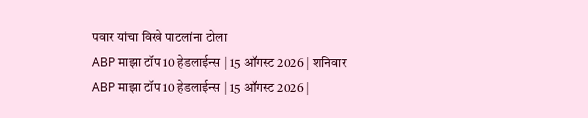पवार यांचा विखे पाटलांना टोला
ABP माझा टॉप 10 हेडलाईन्स | 15 ऑगस्ट 2026 | शनिवार
ABP माझा टॉप 10 हेडलाईन्स | 15 ऑगस्ट 2026 |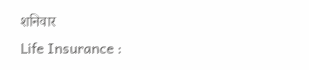शनिवार
Life Insurance :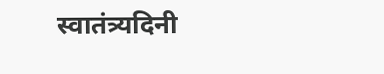स्वातंत्र्यदिनी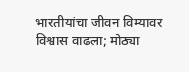भारतीयांचा जीवन विम्यावर विश्वास वाढला; मोठ्या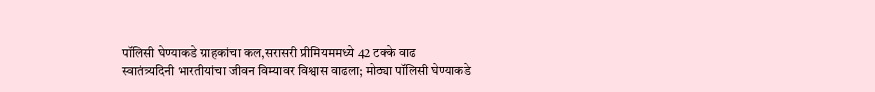पॉलिसी घेण्याकडे ग्राहकांचा कल,सरासरी प्रीमियममध्ये 42 टक्के वाढ
स्वातंत्र्यदिनी भारतीयांचा जीवन विम्यावर विश्वास वाढला; मोठ्या पॉलिसी घेण्याकडे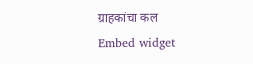ग्राहकांचा कल
Embed widget